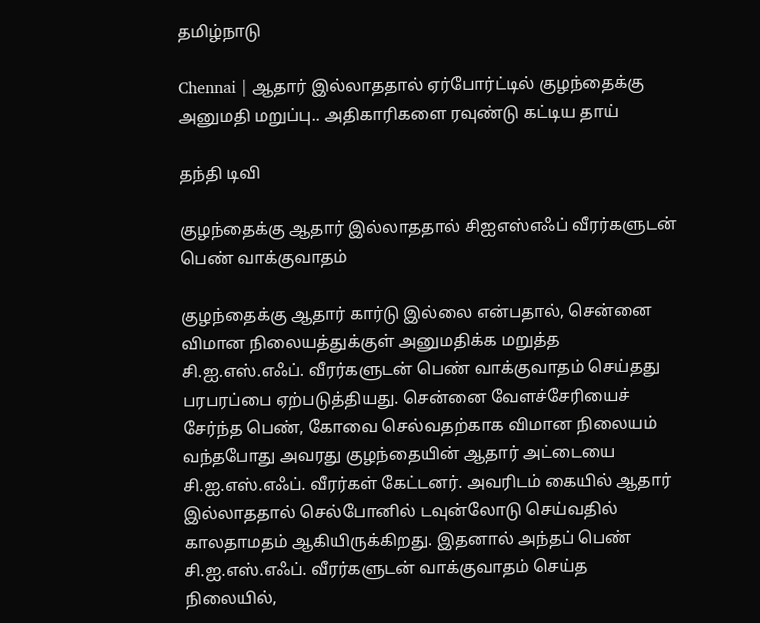தமிழ்நாடு

Chennai | ஆதார் இல்லாததால் ஏர்போர்ட்டில் குழந்தைக்கு அனுமதி மறுப்பு.. அதிகாரிகளை ரவுண்டு கட்டிய தாய்

தந்தி டிவி

குழந்தைக்கு ஆதார் இல்லாததால் சிஐஎஸ்எஃப் வீரர்களுடன் பெண் வாக்குவாதம்

குழந்தைக்கு ஆதார் கார்டு இல்லை என்பதால், சென்னை விமான நிலையத்துக்குள் அனுமதிக்க மறுத்த சி.ஐ.எஸ்.எஃப். வீரர்களுடன் பெண் வாக்குவாதம் செய்தது பரபரப்பை ஏற்படுத்தியது. சென்னை வேளச்சேரியைச் சேர்ந்த பெண், கோவை செல்வதற்காக விமான நிலையம் வந்தபோது அவரது குழந்தையின் ஆதார் அட்டையை சி.ஐ.எஸ்.எஃப். வீரர்கள் கேட்டனர். அவரிடம் கையில் ஆதார் இல்லாததால் செல்போனில் டவுன்லோடு செய்வதில் காலதாமதம் ஆகியிருக்கிறது. இதனால் அந்தப் பெண் சி.ஐ.எஸ்.எஃப். வீரர்களுடன் வாக்குவாதம் செய்த நிலையில்,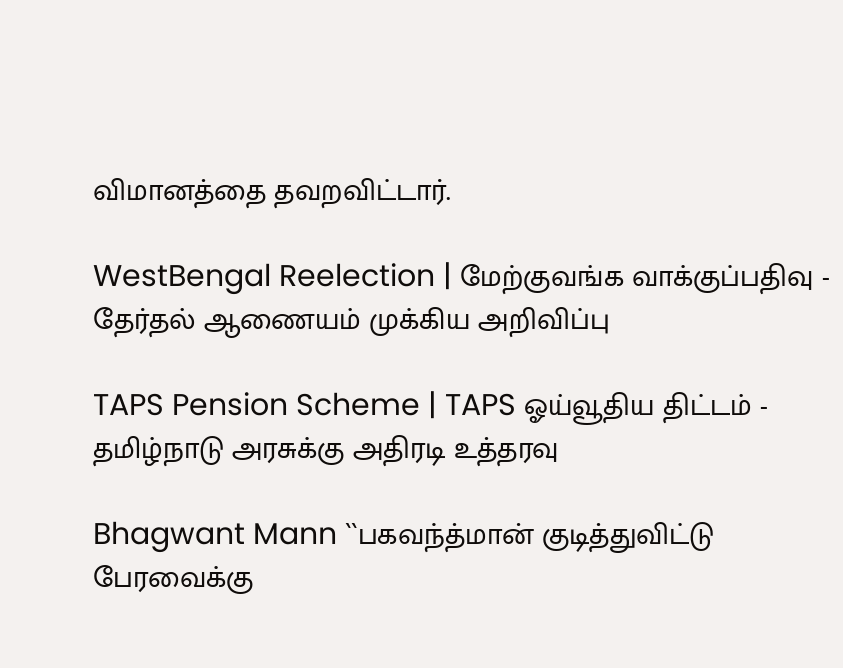விமானத்தை தவறவிட்டார்.

WestBengal Reelection | மேற்குவங்க வாக்குப்பதிவு - தேர்தல் ஆணையம் முக்கிய அறிவிப்பு

TAPS Pension Scheme | TAPS ஓய்வூதிய திட்டம் - தமிழ்நாடு அரசுக்கு அதிரடி உத்தரவு

Bhagwant Mann ``பகவந்த்மான் குடித்துவிட்டு பேரவைக்கு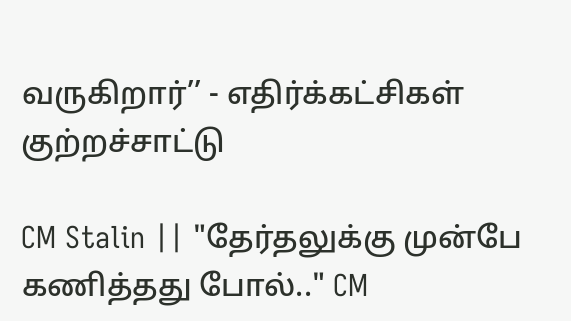வருகிறார்’’ - எதிர்க்கட்சிகள் குற்றச்சாட்டு

CM Stalin || "தேர்தலுக்கு முன்பே கணித்தது போல்.." CM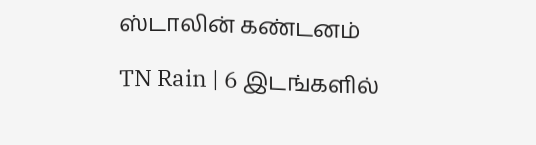ஸ்டாலின் கண்டனம்

TN Rain | 6 இடங்களில்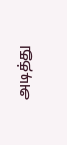அடித்து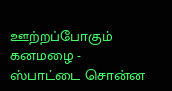ஊற்றப்போகும் கனமழை - ஸ்பாட்டை சொன்ன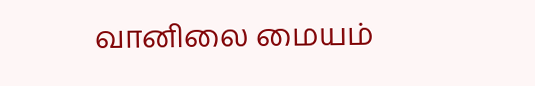வானிலை மையம்